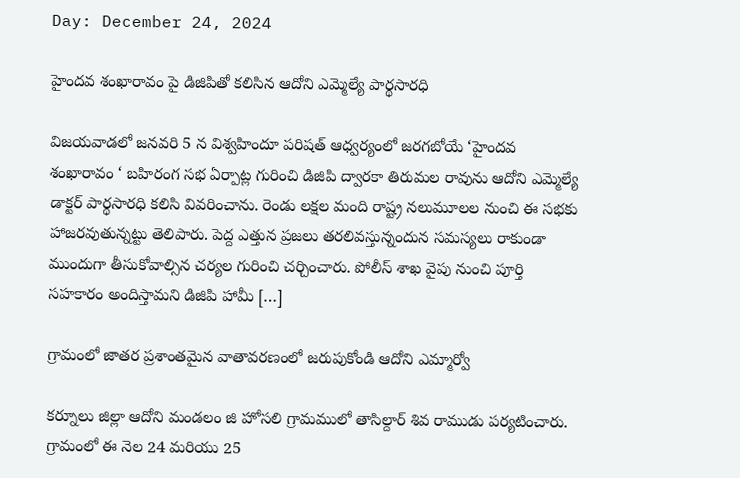Day: December 24, 2024

హైందవ శంఖారావం పై డిజిపితో కలిసిన ఆదోని ఎమ్మెల్యే పార్థసారధి

విజయవాడలో జనవరి 5 న విశ్వహిందూ పరిషత్ ఆధ్వర్యంలో జరగబోయే ‘హైందవ శంఖారావం ‘ బహిరంగ సభ ఏర్పాట్ల గురించి డిజిపి ద్వారకా తిరుమల రావును ఆదోని ఎమ్మెల్యే డాక్టర్ పార్థసారధి కలిసి వివరించాను. రెండు లక్షల మంది రాష్ట్ర నలుమూలల నుంచి ఈ సభకు హాజరవుతున్నట్టు తెలిపారు. పెద్ద ఎత్తున ప్రజలు తరలివస్తున్నందున సమస్యలు రాకుండా ముందుగా తీసుకోవాల్సిన చర్యల గురించి చర్చించారు. పోలీస్ శాఖ వైపు నుంచి పూర్తి సహకారం అందిస్తామని డిజిపి హామీ […]

గ్రామంలో జాతర ప్రశాంతమైన వాతావరణంలో జరుపుకోండి ఆదోని ఎమ్మార్వో

కర్నూలు జిల్లా ఆదోని మండలం జి హోసలి గ్రామములో తాసిల్దార్ శివ రాముడు పర్యటించారు. గ్రామంలో ఈ నెల 24 మరియు 25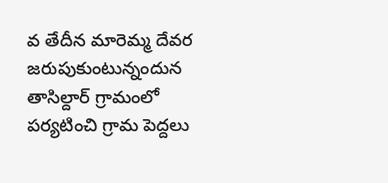వ తేదీన మారెమ్మ దేవర జరుపుకుంటున్నందున తాసిల్దార్ గ్రామంలో పర్యటించి గ్రామ పెద్దలు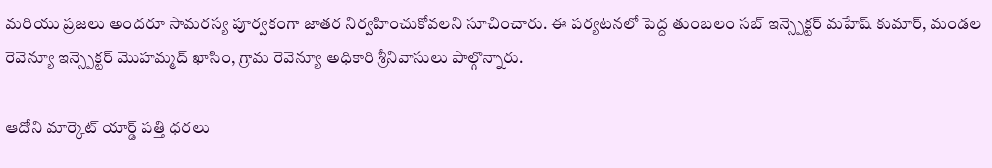మరియు ప్రజలు అందరూ సామరస్య పూర్వకంగా జాతర నిర్వహించుకోవలని సూచించారు. ఈ పర్యటనలో పెద్ద తుంబలం సబ్ ఇన్స్పెక్టర్ మహేష్ కుమార్, మండల రెవెన్యూ ఇన్స్పెక్టర్ మొహమ్మద్ ఖాసిం, గ్రామ రెవెన్యూ అధికారి శ్రీనివాసులు పాల్గొన్నారు.

ఆదోని మార్కెట్ యార్డ్ పత్తి ధరలు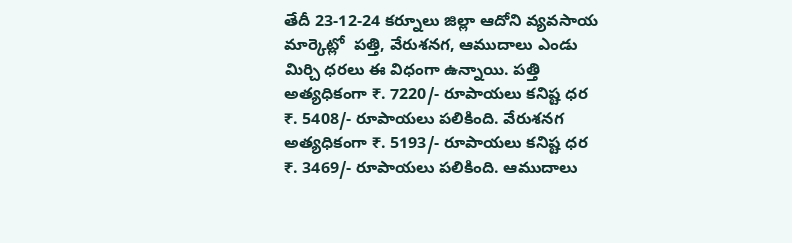తేదీ 23-12-24 కర్నూలు జిల్లా ఆదోని వ్యవసాయ మార్కెట్లో  పత్తి, వేరుశనగ, ఆముదాలు ఎండు మిర్చి ధరలు ఈ విధంగా ఉన్నాయి. పత్తి అత్యధికంగా ₹. 7220/- రూపాయలు కనిష్ట ధర ₹. 5408/- రూపాయలు పలికింది. వేరుశనగ అత్యధికంగా ₹. 5193/- రూపాయలు కనిష్ట ధర ₹. 3469/- రూపాయలు పలికింది. ఆముదాలు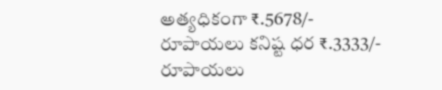అత్యధికంగా ₹.5678/- రూపాయలు కనిష్ట ధర ₹.3333/- రూపాయలు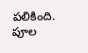పలికింది. పూల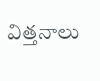విత్తనాలు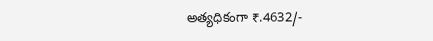అత్యధికంగా ₹.4632/-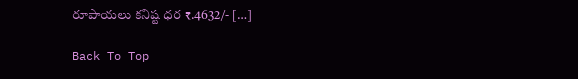రూపాయలు కనిష్ట ధర ₹.4632/- […]

Back To Top